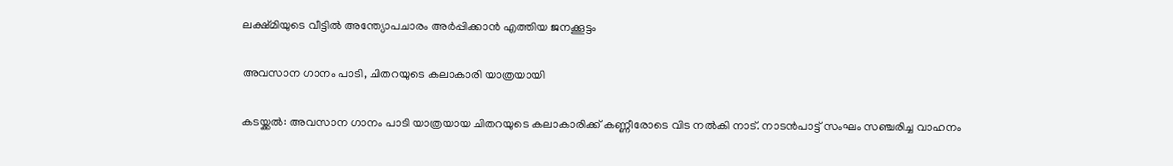ലക്ഷ്മിയുടെ വീട്ടിൽ അന്ത്യോപചാരം അർപ്പിക്കാൻ എത്തിയ ജനക്കൂട്ടം

അവസാന ഗാനം പാടി, ചിതറയുടെ കലാകാരി യാത്രയായി

കടയ്ക്കൽ: അവസാന ഗാനം പാടി യാത്രയായ ചിതറയുടെ കലാകാരിക്ക് കണ്ണീരോടെ വിട നൽകി നാട്. നാടൻപാട്ട് സംഘം സഞ്ചരിച്ച വാഹനം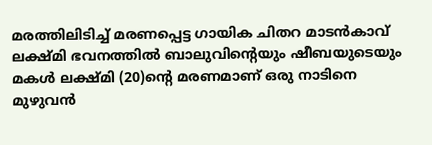മരത്തിലിടിച്ച് മരണപ്പെട്ട ഗായിക ചിതറ മാടൻകാവ് ലക്ഷ്മി ഭവനത്തിൽ ബാലുവിന്‍റെയും ഷീബയുടെയും മകൾ ലക്ഷ്മി (20)ന്‍റെ മരണമാണ് ഒരു നാടിനെ മുഴുവൻ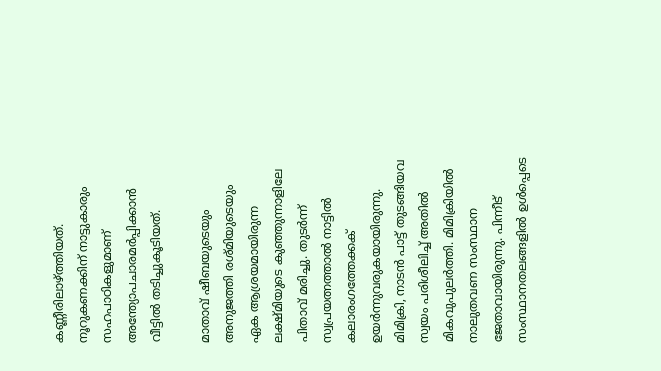കണ്ണീരിലാഴ്ത്തിയത്. നൂറുകണക്കിന് നാട്ടുകാരും സഹപാഠികളുമാണ് അന്ത്യോപചാരമർപ്പിക്കാൻ വീട്ടിൽ തടിച്ചുകൂടിയത്.

മാതാവ് ഷീബയുടെയും അനുജത്തി രശ്മിയുടെയും ഏക ആശ്രയമായിരുന്ന ലക്ഷ്മിയുടെ കുഞ്ഞുന്നാളിലേ പിതാവ് മരിച്ചു. തുടർന്ന് സ്വപ്രയത്നത്താൽ നാട്ടിൽ കലാരംഗത്തേക്കക് ഉയർന്നുവരുകയായിരുന്നു. മിമിക്രി, നാടൻ പാട്ട് തുടങ്ങിയവ സ്വയം പരിശീലിച്ച് അതിൽ മികവുപുലർത്തി. മിമിക്രിയിൽ നാലുതവണ സംസ്ഥാന ജേതാവായിരുന്നു. പിന്നീട് സംസ്ഥാനതലങ്ങളിൽ ഉൾപ്പെടെ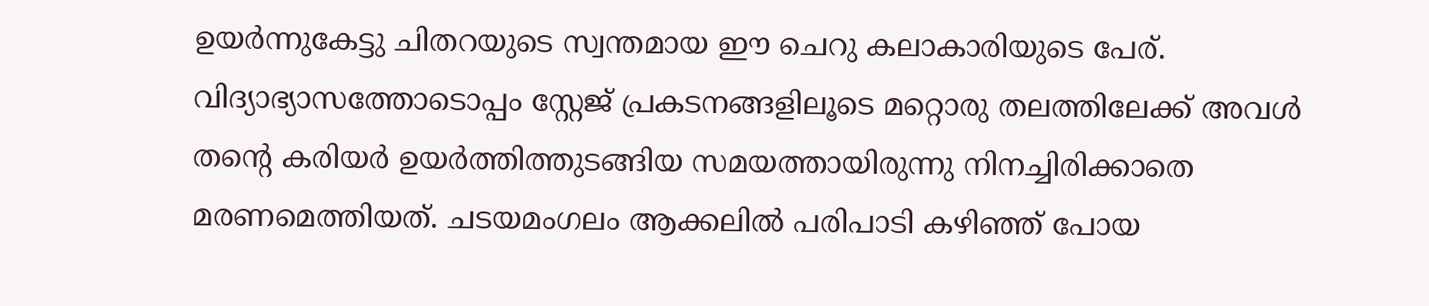ഉയർന്നുകേട്ടു ചിതറയുടെ സ്വന്തമായ ഈ ചെറു കലാകാരിയുടെ പേര്. വിദ്യാഭ്യാസത്തോടൊപ്പം സ്റ്റേജ് പ്രകടനങ്ങളിലൂടെ മറ്റൊരു തലത്തിലേക്ക് അവൾ തന്റെ കരിയർ ഉയർത്തിത്തുടങ്ങിയ സമയത്തായിരുന്നു നിനച്ചിരിക്കാതെ മരണമെത്തിയത്. ചടയമംഗലം ആക്കലിൽ പരിപാടി കഴിഞ്ഞ് പോയ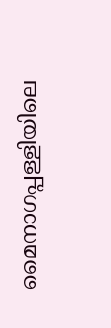മൈനാഗപ്പള്ളിയിലെ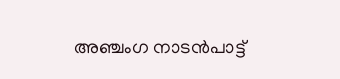അഞ്ചംഗ നാടൻപാട്ട്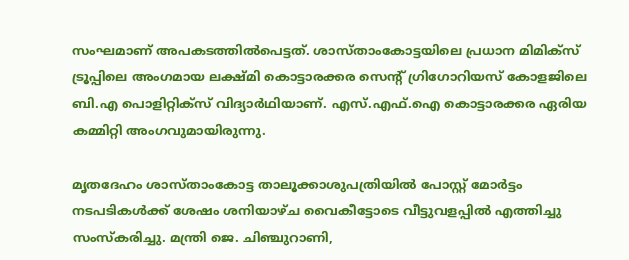സംഘമാണ് അപകടത്തിൽപെട്ടത്. ശാസ്താംകോട്ടയിലെ പ്രധാന മിമിക്സ് ട്രൂപ്പിലെ അംഗമായ ലക്ഷ്മി കൊട്ടാരക്കര സെന്റ് ഗ്രിഗോറിയസ് കോളജിലെ ബി.എ പൊളിറ്റിക്സ് വിദ്യാർഥിയാണ്. എസ്.എഫ്.ഐ കൊട്ടാരക്കര ഏരിയ കമ്മിറ്റി അംഗവുമായിരുന്നു.

മൃതദേഹം ശാസ്താംകോട്ട താലൂക്കാശുപത്രിയിൽ പോസ്റ്റ് മോർട്ടം നടപടികൾക്ക് ശേഷം ശനിയാഴ്ച വൈകീട്ടോടെ വീട്ടുവളപ്പിൽ എത്തിച്ചു സംസ്കരിച്ചു. മന്ത്രി ജെ. ചിഞ്ചുറാണി,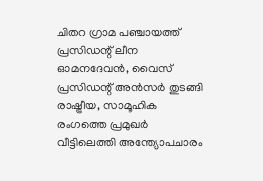ചിതറ ഗ്രാമ പഞ്ചായത്ത് പ്രസിഡന്റ് ലീന ഓമനദേവൻ, വൈസ് പ്രസിഡന്റ് അൻസർ തുടങ്ങി രാഷ്ട്രീയ, സാമൂഹിക രംഗത്തെ പ്രമുഖർ വീട്ടിലെത്തി അന്ത്യോപചാരം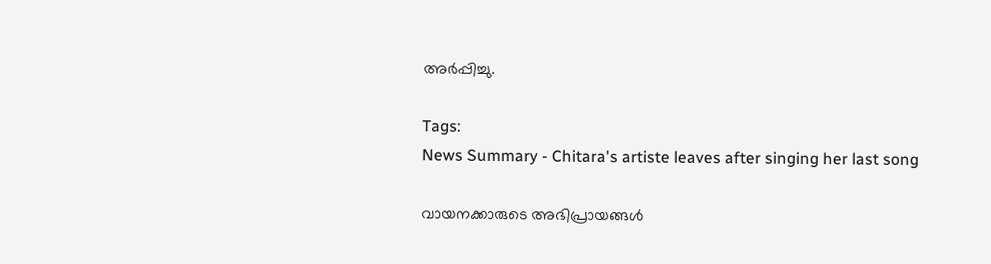അർപ്പിച്ചു.

Tags:
News Summary - Chitara's artiste leaves after singing her last song

വായനക്കാരുടെ അഭിപ്രായങ്ങള്‍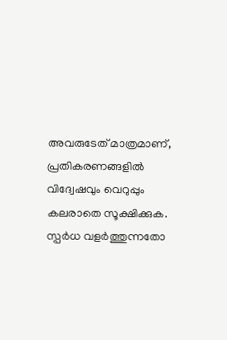അവരുടേത് മാത്രമാണ്, പ്രതികരണങ്ങളിൽ വിദ്വേഷവും വെറുപ്പും കലരാതെ സൂക്ഷിക്കുക. സ്പർധ വളർത്തുന്നതോ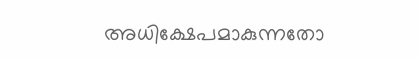അധിക്ഷേപമാകുന്നതോ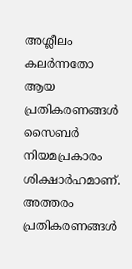അശ്ലീലം കലർന്നതോ ആയ പ്രതികരണങ്ങൾ സൈബർ നിയമപ്രകാരം ശിക്ഷാർഹമാണ്. അത്തരം പ്രതികരണങ്ങൾ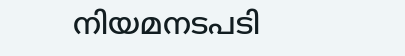നിയമനടപടി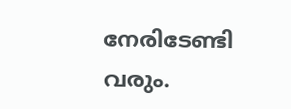നേരിടേണ്ടി വരും.